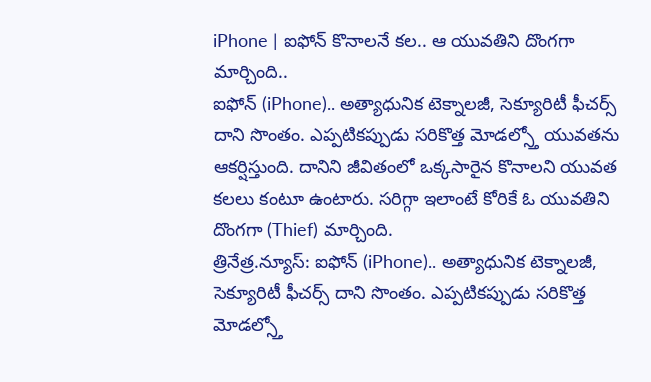iPhone | ఐఫోన్ కొనాలనే కల.. ఆ యువతిని దొంగగా మార్చింది..
ఐఫోన్ (iPhone).. అత్యాధునిక టెక్నాలజీ, సెక్యూరిటీ ఫీచర్స్ దాని సొంతం. ఎప్పటికప్పుడు సరికొత్త మోడల్స్తో యువతను ఆకర్షిస్తుంది. దానిని జీవితంలో ఒక్కసారైన కొనాలని యువత కలలు కంటూ ఉంటారు. సరిగ్గా ఇలాంటే కోరికే ఓ యువతిని దొంగగా (Thief) మార్చింది.
త్రినేత్ర.న్యూస్: ఐఫోన్ (iPhone).. అత్యాధునిక టెక్నాలజీ, సెక్యూరిటీ ఫీచర్స్ దాని సొంతం. ఎప్పటికప్పుడు సరికొత్త మోడల్స్తో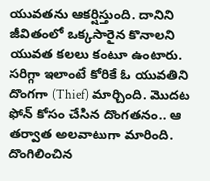యువతను ఆకర్షిస్తుంది. దానిని జీవితంలో ఒక్కసారైన కొనాలని యువత కలలు కంటూ ఉంటారు. సరిగ్గా ఇలాంటే కోరికే ఓ యువతిని దొంగగా (Thief) మార్చింది. మొదట ఫోన్ కోసం చేసిన దొంగతనం.. ఆ తర్వాత అలవాటుగా మారింది. దొంగిలించిన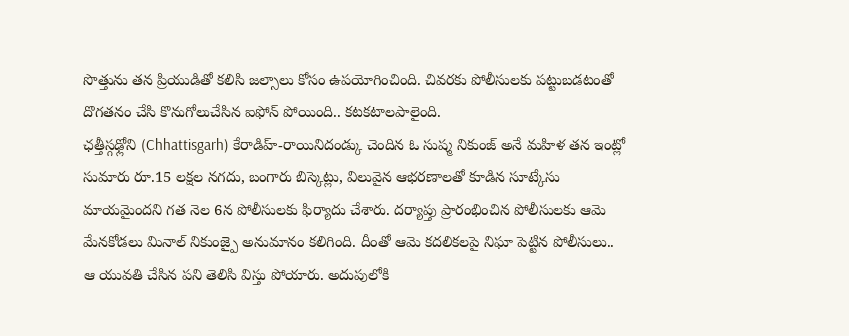సొత్తును తన ప్రియుడితో కలిసి జల్సాలు కోసం ఉపయోగించింది. చివరకు పోలీసులకు పట్టుబడటంతో దొగతనం చేసి కొనుగోలుచేసిన ఐఫోన్ పోయింది.. కటకటాలపాలైంది.
ఛత్తీస్గఢ్లోని (Chhattisgarh) కేరాడిహ్-రాయినిదండ్కు చెందిన ఓ సుష్మ నికుంజ్ అనే మహిళ తన ఇంట్లో సుమారు రూ.15 లక్షల నగదు, బంగారు బిస్కెట్లు, విలువైన ఆభరణాలతో కూడిన సూట్కేసు మాయమైందని గత నెల 6న పోలీసులకు ఫిర్యాదు చేశారు. దర్యాప్తు ప్రారంభించిన పోలీసులకు ఆమె మేనకోడలు మినాల్ నికుంజ్పై అనుమానం కలిగింది. దీంతో ఆమె కదలికలపై నిఘా పెట్టిన పోలీసులు.. ఆ యువతి చేసిన పని తెలిసి విస్తు పోయారు. అదుపులోకి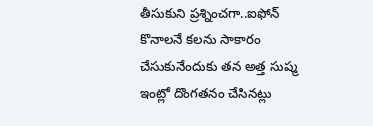తీసుకుని ప్రశ్నించగా..ఐఫోన్ కొనాలనే కలను సాకారం చేసుకునేందుకు తన అత్త సుష్మ ఇంట్లో దొంగతనం చేసినట్లు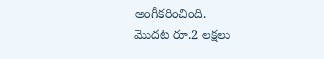అంగీకరించింది.
మొదట రూ.2 లక్షలు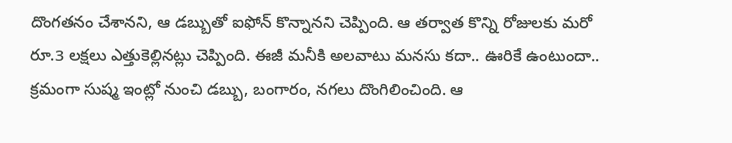దొంగతనం చేశానని, ఆ డబ్బుతో ఐఫోన్ కొన్నానని చెప్పింది. ఆ తర్వాత కొన్ని రోజులకు మరో రూ.3 లక్షలు ఎత్తుకెల్లినట్లు చెప్పింది. ఈజీ మనీకి అలవాటు మనసు కదా.. ఊరికే ఉంటుందా.. క్రమంగా సుష్మ ఇంట్లో నుంచి డబ్బు, బంగారం, నగలు దొంగిలించింది. ఆ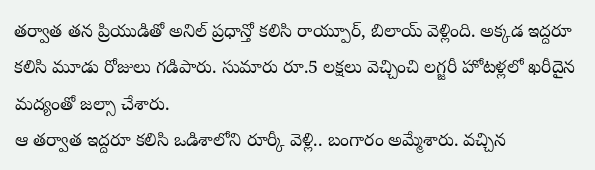తర్వాత తన ప్రియుడితో అనిల్ ప్రధాన్తో కలిసి రాయ్పూర్, బిలాయ్ వెళ్లింది. అక్కడ ఇద్దరూ కలిసి మూడు రోజులు గడిపారు. సుమారు రూ.5 లక్షలు వెచ్చించి లగ్జరీ హోటళ్లలో ఖరీదైన మద్యంతో జల్సా చేశారు.
ఆ తర్వాత ఇద్దరూ కలిసి ఒడిశాలోని రూర్కీ వెళ్లి.. బంగారం అమ్మేశారు. వచ్చిన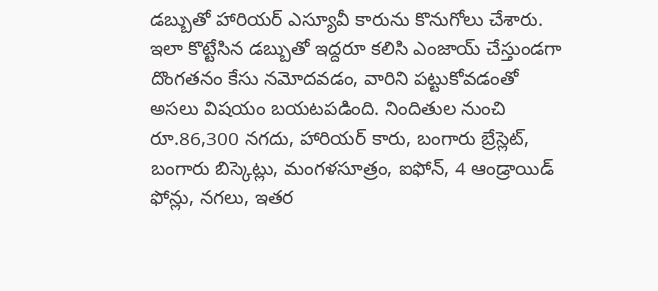డబ్బుతో హారియర్ ఎస్యూవీ కారును కొనుగోలు చేశారు. ఇలా కొట్టేసిన డబ్బుతో ఇద్దరూ కలిసి ఎంజాయ్ చేస్తుండగా దొంగతనం కేసు నమోదవడం, వారిని పట్టుకోవడంతో అసలు విషయం బయటపడింది. నిందితుల నుంచి రూ.86,300 నగదు, హారియర్ కారు, బంగారు బ్రేస్లెట్, బంగారు బిస్కెట్లు, మంగళసూత్రం, ఐఫోన్, 4 ఆండ్రాయిడ్ ఫోన్లు, నగలు, ఇతర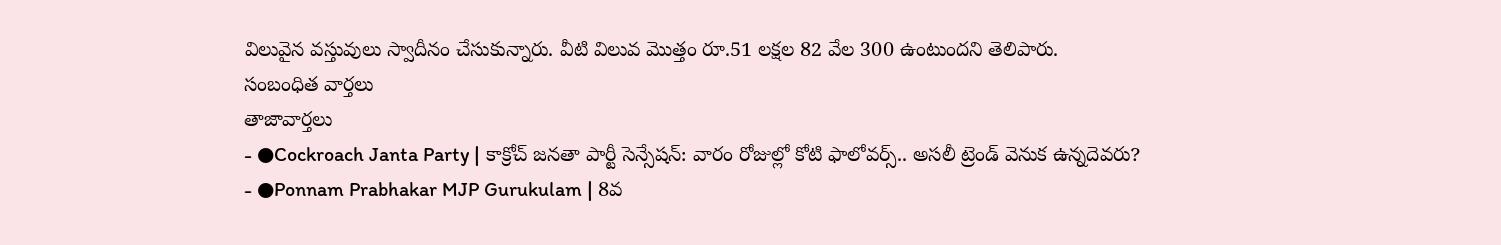విలువైన వస్తువులు స్వాదీనం చేసుకున్నారు. వీటి విలువ మొత్తం రూ.51 లక్షల 82 వేల 300 ఉంటుందని తెలిపారు.
సంబంధిత వార్తలు
తాజావార్తలు
- ●Cockroach Janta Party | కాక్రోచ్ జనతా పార్టీ సెన్సేషన్: వారం రోజుల్లో కోటి ఫాలోవర్స్.. అసలీ ట్రెండ్ వెనుక ఉన్నదెవరు?
- ●Ponnam Prabhakar MJP Gurukulam | 8వ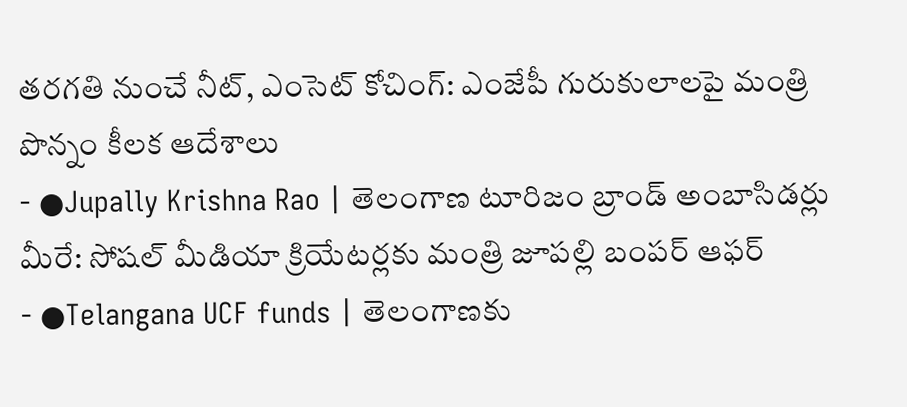తరగతి నుంచే నీట్, ఎంసెట్ కోచింగ్: ఎంజేపీ గురుకులాలపై మంత్రి పొన్నం కీలక ఆదేశాలు
- ●Jupally Krishna Rao | తెలంగాణ టూరిజం బ్రాండ్ అంబాసిడర్లు మీరే: సోషల్ మీడియా క్రియేటర్లకు మంత్రి జూపల్లి బంపర్ ఆఫర్
- ●Telangana UCF funds | తెలంగాణకు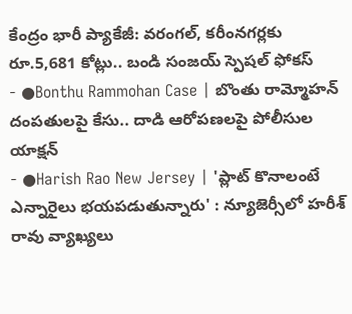కేంద్రం భారీ ప్యాకేజీ: వరంగల్, కరీంనగర్లకు రూ.5,681 కోట్లు.. బండి సంజయ్ స్పెషల్ ఫోకస్
- ●Bonthu Rammohan Case | బొంతు రామ్మోహన్ దంపతులపై కేసు.. దాడి ఆరోపణలపై పోలీసుల యాక్షన్
- ●Harish Rao New Jersey | 'ప్లాట్ కొనాలంటే ఎన్నారైలు భయపడుతున్నారు' : న్యూజెర్సీలో హరీశ్ రావు వ్యాఖ్యలు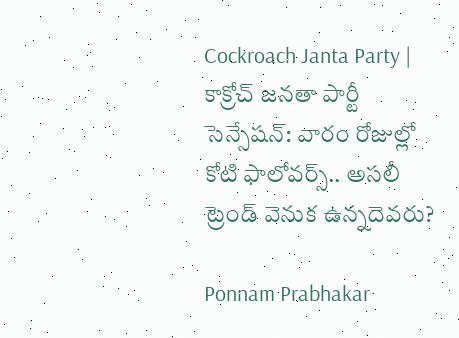Cockroach Janta Party | కాక్రోచ్ జనతా పార్టీ సెన్సేషన్: వారం రోజుల్లో కోటి ఫాలోవర్స్.. అసలీ ట్రెండ్ వెనుక ఉన్నదెవరు?

Ponnam Prabhakar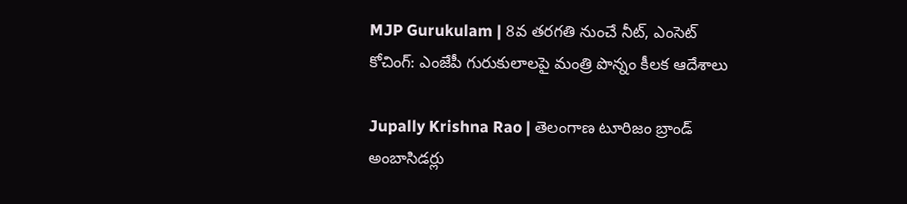MJP Gurukulam | 8వ తరగతి నుంచే నీట్, ఎంసెట్ కోచింగ్: ఎంజేపీ గురుకులాలపై మంత్రి పొన్నం కీలక ఆదేశాలు

Jupally Krishna Rao | తెలంగాణ టూరిజం బ్రాండ్ అంబాసిడర్లు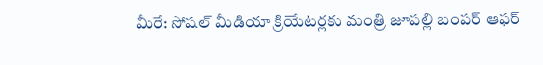మీరే: సోషల్ మీడియా క్రియేటర్లకు మంత్రి జూపల్లి బంపర్ ఆఫర్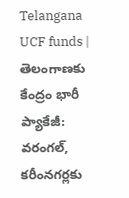Telangana UCF funds | తెలంగాణకు కేంద్రం భారీ ప్యాకేజీ: వరంగల్, కరీంనగర్లకు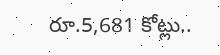రూ.5,681 కోట్లు..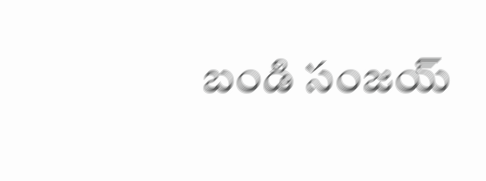బండి సంజయ్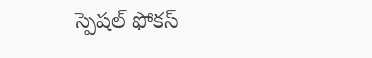స్పెషల్ ఫోకస్